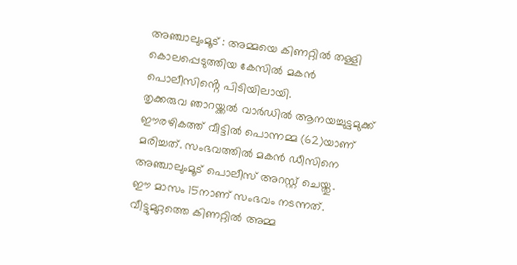അഞ്ചാലുംമൂട് : അമ്മയെ കിണറ്റിൽ തള്ളി കൊലപ്പെടുത്തിയ കേസിൽ മകൻ പൊലീസിൻ്റെ പിടിയിലായി.
തൃക്കരുവ ഞാറയ്ക്കൽ വാർഡിൽ ആനയച്ചുട്ടമുക്ക് ഈരഴികത്ത് വീട്ടിൽ പൊന്നമ്മ (62)യാണ് മരിച്ചത്. സംഭവത്തിൽ മകൻ ഡീസിനെ അഞ്ചാലുംമൂട് പൊലീസ് അറസ്റ്റ് ചെയ്തു.
ഈ മാസം 15നാണ് സംഭവം നടന്നത്. വീട്ടുമുറ്റത്തെ കിണറ്റിൽ അമ്മ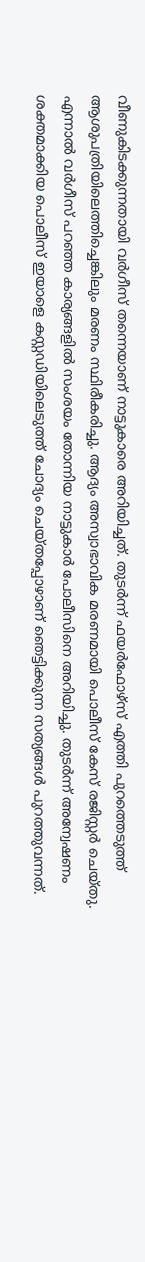വീണുകിടക്കുന്നതായി വർഗീസ് തന്നെയാണ് നാട്ടുകാരെ അറിയിച്ചത്. തുടർന്ന് ഫയർഫോഴ്സ് എത്തി പുറത്തെടുത്ത് ആശുപത്രിയിലെത്തിച്ചെങ്കിലും മരണം സ്ഥിരീകരിച്ചു. ആദ്യം അസ്വാഭാവിക മരണമായി പൊലീസ് കേസ് രജിസ്റ്റർ ചെയ്തു.
എന്നാൽ വർഗീസ് പറഞ്ഞ കാര്യങ്ങളിൽ സംശയം തോന്നിയ നാട്ടുകാർ പോലീസിനെ അറിയിച്ചു. തുടർന്ന് അന്വേഷണം ശക്തമാക്കിയ പൊലീസ് ഇയാളെ കസ്റ്റഡിയിലെടുത്ത് ചോദ്യം ചെയ്തപ്പോഴാണ് ഞെട്ടിക്കുന്ന സത്യങ്ങൾ പുറത്തുവന്നത്.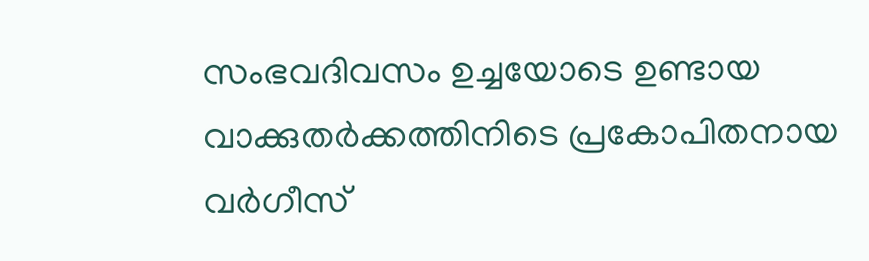സംഭവദിവസം ഉച്ചയോടെ ഉണ്ടായ വാക്കുതർക്കത്തിനിടെ പ്രകോപിതനായ വർഗീസ്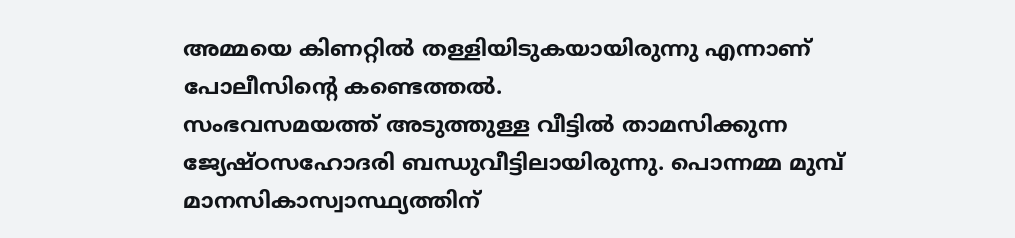അമ്മയെ കിണറ്റിൽ തള്ളിയിടുകയായിരുന്നു എന്നാണ് പോലീസിൻ്റെ കണ്ടെത്തൽ.
സംഭവസമയത്ത് അടുത്തുള്ള വീട്ടിൽ താമസിക്കുന്ന ജ്യേഷ്ഠസഹോദരി ബന്ധുവീട്ടിലായിരുന്നു. പൊന്നമ്മ മുമ്പ് മാനസികാസ്വാസ്ഥ്യത്തിന്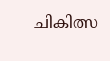ചികിത്സ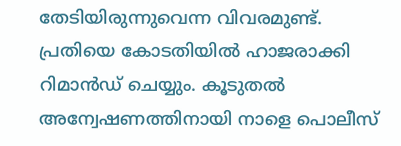തേടിയിരുന്നുവെന്ന വിവരമുണ്ട്.
പ്രതിയെ കോടതിയിൽ ഹാജരാക്കി റിമാൻഡ് ചെയ്യും. കൂടുതൽ അന്വേഷണത്തിനായി നാളെ പൊലീസ്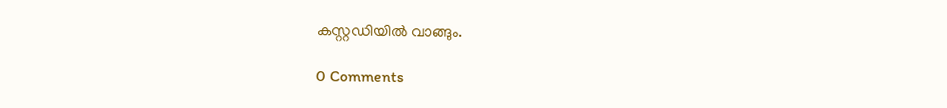കസ്റ്റഡിയിൽ വാങ്ങും.

0 Comments